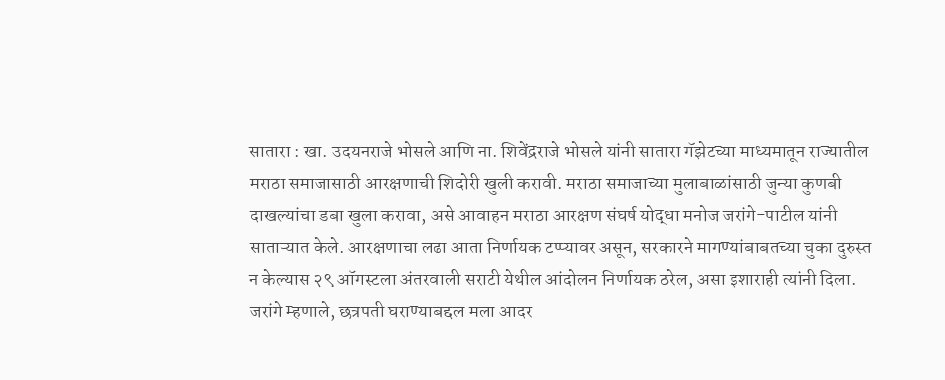सातारा : खा. उदयनराजे भोसले आणि ना. शिवेंद्रराजे भोसले यांनी सातारा गॅझेटच्या माध्यमातून राज्यातील मराठा समाजासाठी आरक्षणाची शिदोरी खुली करावी. मराठा समाजाच्या मुलाबाळांसाठी जुन्या कुणबी दाखल्यांचा डबा खुला करावा, असे आवाहन मराठा आरक्षण संघर्ष योद्धा मनोज जरांगे-पाटील यांनी साताऱ्यात केले. आरक्षणाचा लढा आता निर्णायक टप्प्यावर असून, सरकारने मागण्यांबाबतच्या चुका दुरुस्त न केल्यास २९ ऑगस्टला अंतरवाली सराटी येथील आंदोलन निर्णायक ठरेल, असा इशाराही त्यांनी दिला.
जरांगे म्हणाले, छत्रपती घराण्याबद्दल मला आदर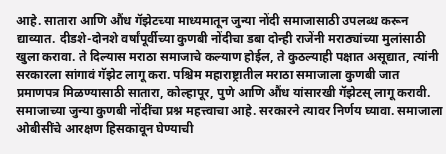आहे. सातारा आणि औंध गॅझेटच्या माध्यमातून जुन्या नोंदी समाजासाठी उपलब्ध करून द्याव्यात. दीडशे-दोनशे वर्षांपूर्वीच्या कुणबी नोंदीचा डबा दोन्ही राजेंनी मराठ्यांच्या मुलांसाठी खुला करावा. ते दिल्यास मराठा समाजाचे कल्याण होईल, ते कुठल्याही पक्षात असूद्यात, त्यांनी सरकारला सांगावं गॅझेट लागू करा. पश्चिम महाराष्ट्रातील मराठा समाजाला कुणबी जात प्रमाणपत्र मिळण्यासाठी सातारा, कोल्हापूर, पुणे आणि औंध यांसारखी गॅझेटस् लागू करावी.
समाजाच्या जुन्या कुणबी नोंदींचा प्रश्न महत्त्वाचा आहे. सरकारने त्यावर निर्णय घ्यावा. समाजाला ओबीसींचे आरक्षण हिसकावून घेण्याची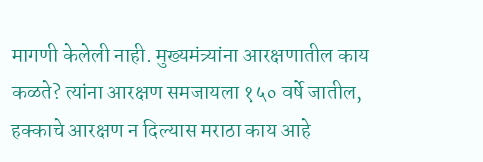मागणी केलेली नाही. मुख्यमंत्र्यांना आरक्षणातील काय कळते? त्यांना आरक्षण समजायला १५० वर्षे जातील, हक्काचे आरक्षण न दिल्यास मराठा काय आहे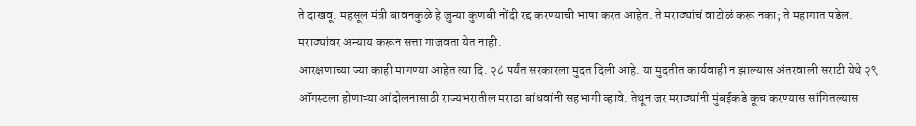ते दाखवू. महसूल मंत्री बावनकुळे हे जुन्या कुणबी नोंदी रद्द करण्याची भाषा करत आहेत. ते मराठ्यांचं वाटोळं करू नका; ते महागात पडेल. मराठ्यांवर अन्याय करून सत्ता गाजवता येत नाही.
आरक्षणाच्या ज्या काही मागण्या आहेत त्या दि. २८ पर्यंत सरकारला मुदत दिली आहे. या मुदतीत कार्यवाही न झाल्यास अंतरवाली सराटी येथे २९ ऑगस्टला होणाऱ्या आंदोलनासाठी राज्यभरातील मराठा बांधवांनी सहभागी व्हावे. तेथून जर मराठ्यांनी मुंबईकडे कूच करण्यास सांगितल्यास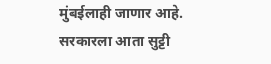मुंबईलाही जाणार आहे. सरकारला आता सुट्टी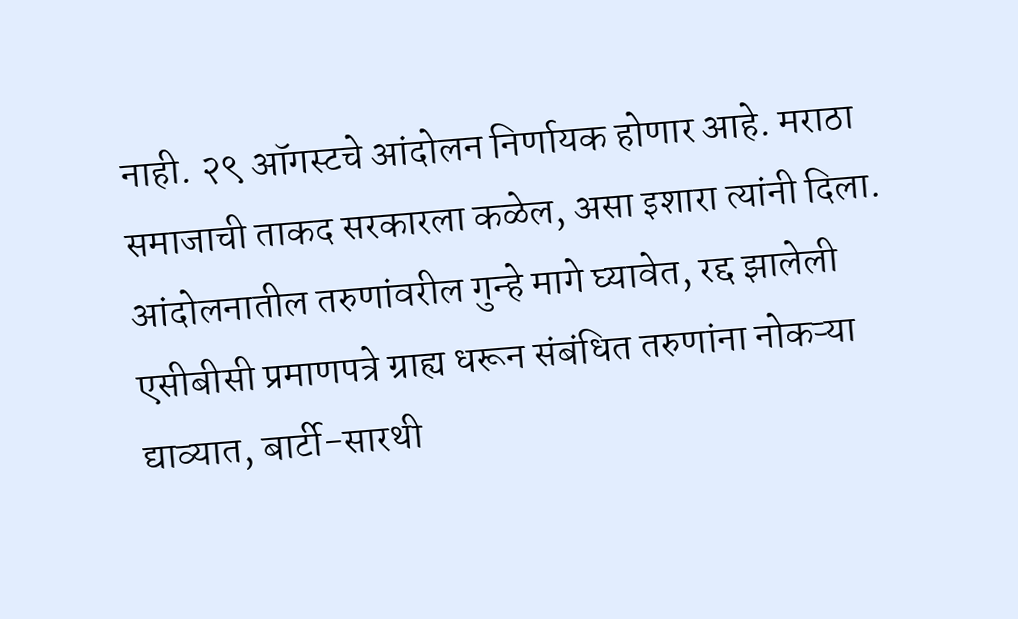नाही. २९ ऑगस्टचे आंदोलन निर्णायक होणार आहे. मराठा समाजाची ताकद सरकारला कळेल, असा इशारा त्यांनी दिला.
आंदोलनातील तरुणांवरील गुन्हे मागे घ्यावेत, रद्द झालेली एसीबीसी प्रमाणपत्रे ग्राह्य धरून संबंधित तरुणांना नोकऱ्या द्याव्यात, बार्टी-सारथी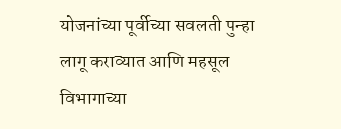योजनांच्या पूर्वीच्या सवलती पुन्हा लागू कराव्यात आणि महसूल विभागाच्या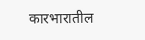कारभारातील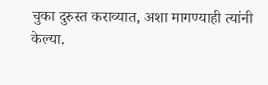चुका दुरुस्त कराव्यात, अशा मागण्याही त्यांनी केल्या.